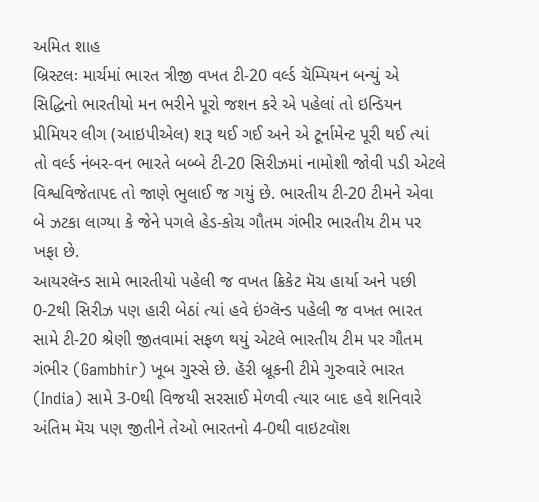અમિત શાહ
બ્રિસ્ટલઃ માર્ચમાં ભારત ત્રીજી વખત ટી-20 વર્લ્ડ ચૅમ્પિયન બન્યું એ સિદ્ધિનો ભારતીયો મન ભરીને પૂરો જશન કરે એ પહેલાં તો ઇન્ડિયન પ્રીમિયર લીગ (આઇપીએલ) શરૂ થઈ ગઈ અને એ ટૂર્નામેન્ટ પૂરી થઈ ત્યાં તો વર્લ્ડ નંબર-વન ભારતે બબ્બે ટી-20 સિરીઝમાં નામોશી જોવી પડી એટલે વિશ્વવિજેતાપદ તો જાણે ભુલાઈ જ ગયું છે. ભારતીય ટી-20 ટીમને એવા બે ઝટકા લાગ્યા કે જેને પગલે હેડ-કોચ ગૌતમ ગંભીર ભારતીય ટીમ પર ખફા છે.
આયરલૅન્ડ સામે ભારતીયો પહેલી જ વખત ક્રિકેટ મૅચ હાર્યા અને પછી 0-2થી સિરીઝ પણ હારી બેઠાં ત્યાં હવે ઇંગ્લૅન્ડ પહેલી જ વખત ભારત સામે ટી-20 શ્રેણી જીતવામાં સફળ થયું એટલે ભારતીય ટીમ પર ગૌતમ ગંભીર (Gambhir) ખૂબ ગુસ્સે છે. હૅરી બ્રૂકની ટીમે ગુરુવારે ભારત (India) સામે 3-0થી વિજયી સરસાઈ મેળવી ત્યાર બાદ હવે શનિવારે અંતિમ મૅચ પણ જીતીને તેઓ ભારતનો 4-0થી વાઇટવૉશ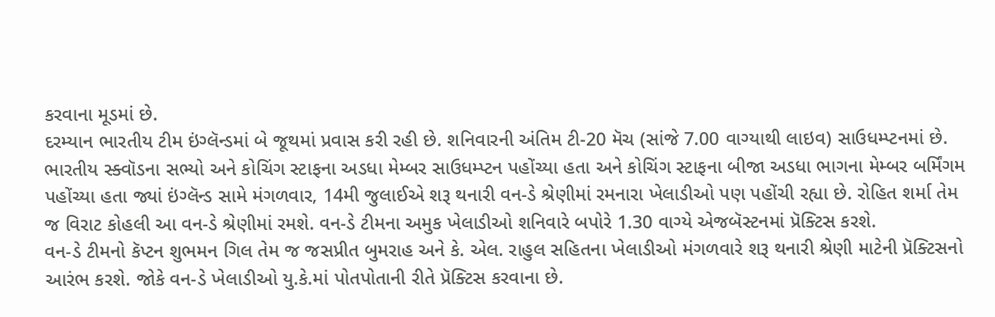કરવાના મૂડમાં છે.
દરમ્યાન ભારતીય ટીમ ઇંગ્લૅન્ડમાં બે જૂથમાં પ્રવાસ કરી રહી છે. શનિવારની અંતિમ ટી-20 મૅચ (સાંજે 7.00 વાગ્યાથી લાઇવ) સાઉધમ્પ્ટનમાં છે. ભારતીય સ્ક્વૉડના સભ્યો અને કોચિંગ સ્ટાફના અડધા મેમ્બર સાઉધમ્પ્ટન પહોંચ્યા હતા અને કોચિંગ સ્ટાફના બીજા અડધા ભાગના મેમ્બર બર્મિંગમ પહોંચ્યા હતા જ્યાં ઇંગ્લૅન્ડ સામે મંગળવાર, 14મી જુલાઈએ શરૂ થનારી વન-ડે શ્રેણીમાં રમનારા ખેલાડીઓ પણ પહોંચી રહ્યા છે. રોહિત શર્મા તેમ જ વિરાટ કોહલી આ વન-ડે શ્રેણીમાં રમશે. વન-ડે ટીમના અમુક ખેલાડીઓ શનિવારે બપોરે 1.30 વાગ્યે એજબૅસ્ટનમાં પ્રૅક્ટિસ કરશે.
વન-ડે ટીમનો કૅપ્ટન શુભમન ગિલ તેમ જ જસપ્રીત બુમરાહ અને કે. એલ. રાહુલ સહિતના ખેલાડીઓ મંગળવારે શરૂ થનારી શ્રેણી માટેની પ્રૅક્ટિસનો આરંભ કરશે. જોકે વન-ડે ખેલાડીઓ યુ.કે.માં પોતપોતાની રીતે પ્રૅક્ટિસ કરવાના છે.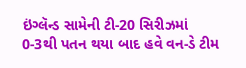ઇંગ્લૅન્ડ સામેની ટી-20 સિરીઝમાં 0-3થી પતન થયા બાદ હવે વન-ડે ટીમ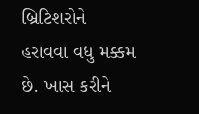બ્રિટિશરોને હરાવવા વધુ મક્કમ છે. ખાસ કરીને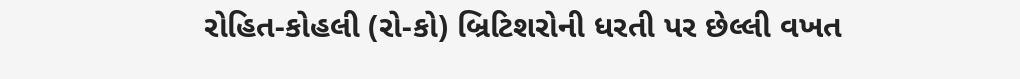રોહિત-કોહલી (રો-કો) બ્રિટિશરોની ધરતી પર છેલ્લી વખત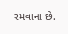રમવાના છે.